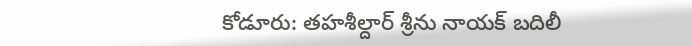కోడూరు: తహశీల్దార్ శ్రీను నాయక్ బదిలీ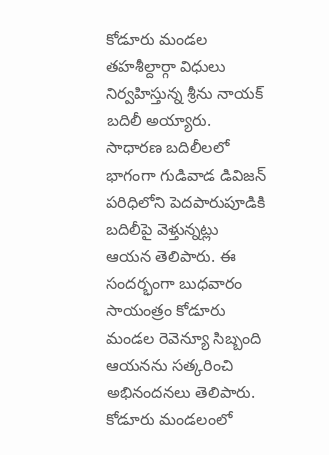కోడూరు మండల తహశీల్దార్గా విధులు నిర్వహిస్తున్న శ్రీను నాయక్ బదిలీ అయ్యారు. సాధారణ బదిలీలలో భాగంగా గుడివాడ డివిజన్ పరిధిలోని పెదపారుపూడికి బదిలీపై వెళ్తున్నట్లు ఆయన తెలిపారు. ఈ సందర్భంగా బుధవారం సాయంత్రం కోడూరు మండల రెవెన్యూ సిబ్బంది ఆయనను సత్కరించి అభినందనలు తెలిపారు. కోడూరు మండలంలో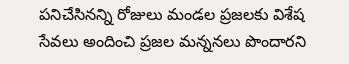పనిచేసినన్ని రోజులు మండల ప్రజలకు విశేష సేవలు అందించి ప్రజల మన్ననలు పొందారని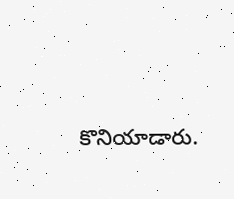కొనియాడారు.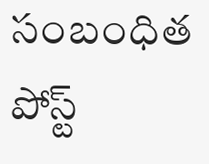సంబంధిత పోస్ట్